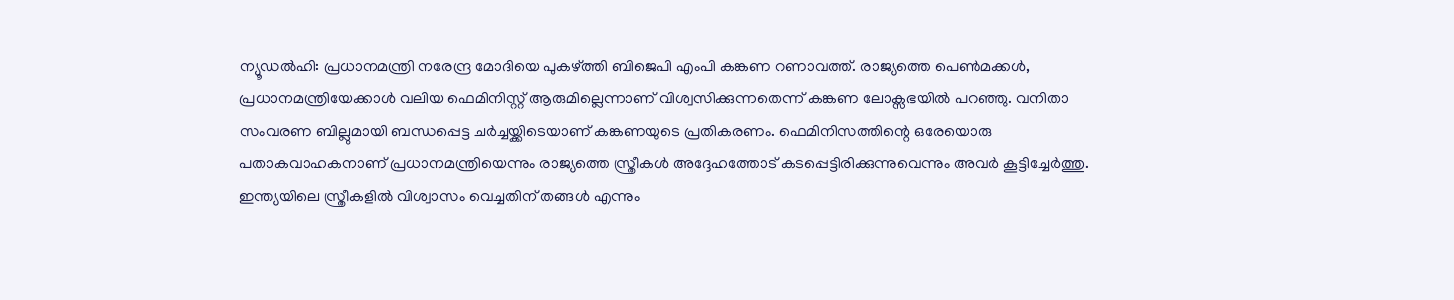ന്യൂഡൽഹി: പ്രധാനമന്ത്രി നരേന്ദ്ര മോദിയെ പുകഴ്ത്തി ബിജെപി എംപി കങ്കണ റണാവത്ത്. രാജ്യത്തെ പെൺമക്കൾ, പ്രധാനമന്ത്രിയേക്കാൾ വലിയ ഫെമിനിസ്റ്റ് ആരുമില്ലെന്നാണ് വിശ്വസിക്കുന്നതെന്ന് കങ്കണ ലോക്സഭയിൽ പറഞ്ഞു. വനിതാ സംവരണ ബില്ലുമായി ബന്ധപ്പെട്ട ചർച്ചയ്ക്കിടെയാണ് കങ്കണയുടെ പ്രതികരണം. ഫെമിനിസത്തിന്റെ ഒരേയൊരു പതാകവാഹകനാണ് പ്രധാനമന്ത്രിയെന്നും രാജ്യത്തെ സ്ത്രീകൾ അദ്ദേഹത്തോട് കടപ്പെട്ടിരിക്കുന്നുവെന്നും അവർ കൂട്ടിച്ചേർത്തു.
ഇന്ത്യയിലെ സ്ത്രീകളിൽ വിശ്വാസം വെച്ചതിന് തങ്ങൾ എന്നും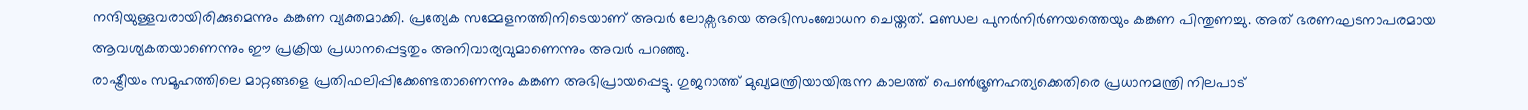നന്ദിയുള്ളവരായിരിക്കുമെന്നും കങ്കണ വ്യക്തമാക്കി. പ്രത്യേക സമ്മേളനത്തിനിടെയാണ് അവർ ലോക്സഭയെ അഭിസംബോധന ചെയ്തത്. മണ്ഡല പുനർനിർണയത്തെയും കങ്കണ പിന്തുണച്ചു. അത് ഭരണഘടനാപരമായ ആവശ്യകതയാണെന്നും ഈ പ്രക്രിയ പ്രധാനപ്പെട്ടതും അനിവാര്യവുമാണെന്നും അവർ പറഞ്ഞു.
രാഷ്ട്രീയം സമൂഹത്തിലെ മാറ്റങ്ങളെ പ്രതിഫലിപ്പിക്കേണ്ടതാണെന്നും കങ്കണ അഭിപ്രായപ്പെട്ടു. ഗുജറാത്ത് മുഖ്യമന്ത്രിയായിരുന്ന കാലത്ത് പെൺഭ്രൂണഹത്യക്കെതിരെ പ്രധാനമന്ത്രി നിലപാട്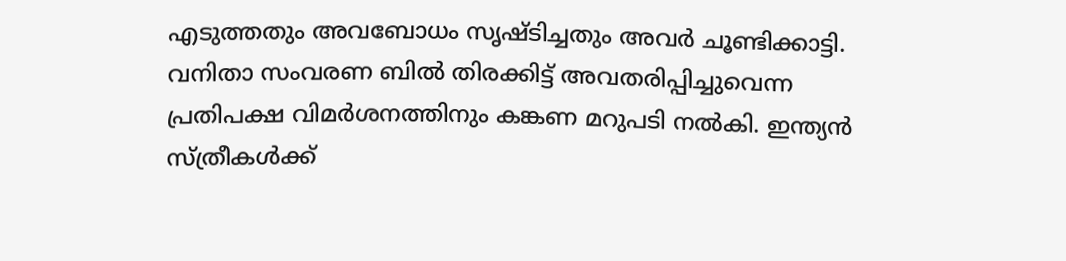എടുത്തതും അവബോധം സൃഷ്ടിച്ചതും അവർ ചൂണ്ടിക്കാട്ടി. വനിതാ സംവരണ ബിൽ തിരക്കിട്ട് അവതരിപ്പിച്ചുവെന്ന പ്രതിപക്ഷ വിമർശനത്തിനും കങ്കണ മറുപടി നൽകി. ഇന്ത്യൻ സ്ത്രീകൾക്ക്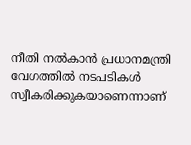നീതി നൽകാൻ പ്രധാനമന്ത്രി വേഗത്തിൽ നടപടികൾ സ്വീകരിക്കുകയാണെന്നാണ്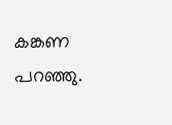കങ്കണ പറഞ്ഞു.